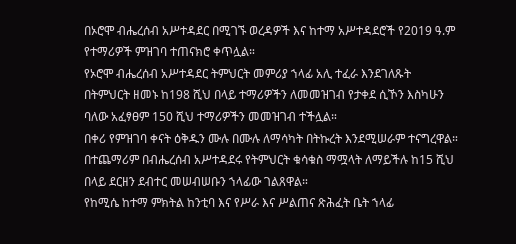በኦሮሞ ብሔረሰብ አሥተዳደር በሚገኙ ወረዳዎች እና ከተማ አሥተዳደሮች የ2019 ዓ.ም የተማሪዎች ምዝገባ ተጠናክሮ ቀጥሏል።
የኦሮሞ ብሔረሰብ አሥተዳደር ትምህርት መምሪያ ኀላፊ አሊ ተፈራ እንደገለጹት በትምህርት ዘመኑ ከ198 ሺህ በላይ ተማሪዎችን ለመመዝገብ የታቀደ ሲኾን እስካሁን ባለው አፈፃፀም 150 ሺህ ተማሪዎችን መመዝገብ ተችሏል።
በቀሪ የምዝገባ ቀናት ዕቅዱን ሙሉ በሙሉ ለማሳካት በትኩረት እንደሚሠራም ተናግረዋል። በተጨማሪም በብሔረሰብ አሥተዳደሩ የትምህርት ቁሳቁስ ማሟላት ለማይችሉ ከ15 ሺህ በላይ ደርዘን ደብተር መሠብሠቡን ኀላፊው ገልጸዋል።
የከሚሴ ከተማ ምክትል ከንቲባ እና የሥራ እና ሥልጠና ጽሕፈት ቤት ኀላፊ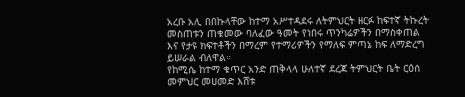አረቡ አሊ በበኩላቸው ከተማ አሥተዳደሩ ለትምህርት ዘርፉ ከፍተኛ ትኩረት መስጠቱን ጠቁመው ባለፈው ዓመት የነበሩ ጥንካሬዎችን በማስቀጠል እና የታዩ ክፍተቶችን በማረም የተማሪዎችን የማለፍ ምጣኔ ከፍ ለማድረግ ይሠራል ብለዋል።
የከሚሴ ከተማ ቁጥር አንድ ጠቅላላ ሁለተኛ ደረጃ ትምህርት ቤት ርዕሰ መምህር መሀመድ እሸቱ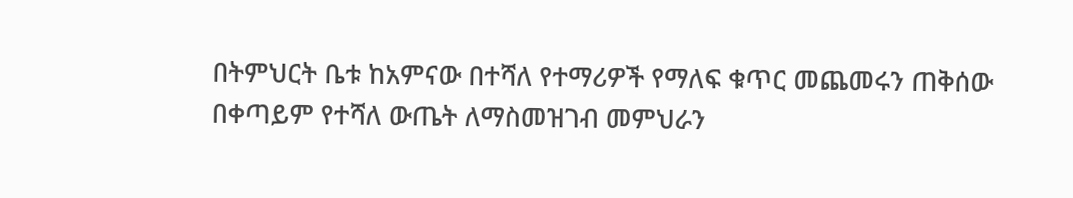በትምህርት ቤቱ ከአምናው በተሻለ የተማሪዎች የማለፍ ቁጥር መጨመሩን ጠቅሰው በቀጣይም የተሻለ ውጤት ለማስመዝገብ መምህራን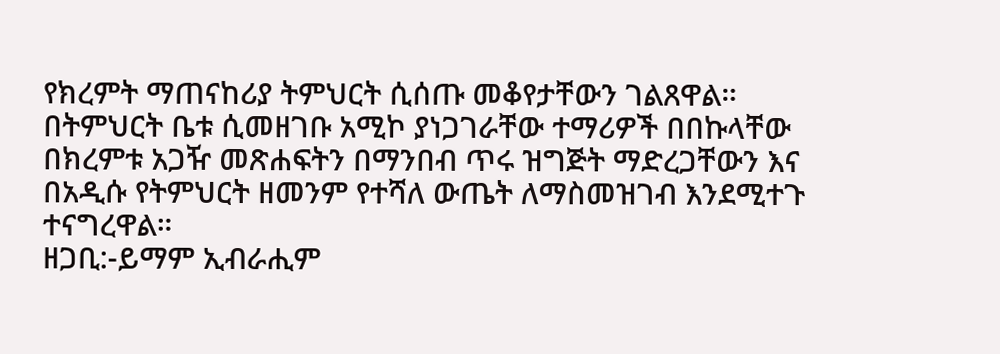የክረምት ማጠናከሪያ ትምህርት ሲሰጡ መቆየታቸውን ገልጸዋል።
በትምህርት ቤቱ ሲመዘገቡ አሚኮ ያነጋገራቸው ተማሪዎች በበኩላቸው በክረምቱ አጋዥ መጽሐፍትን በማንበብ ጥሩ ዝግጅት ማድረጋቸውን እና በአዲሱ የትምህርት ዘመንም የተሻለ ውጤት ለማስመዝገብ እንደሚተጉ ተናግረዋል።
ዘጋቢ:-ይማም ኢብራሒም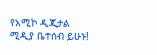የአሚኮ ዲጂታል ሚዲያ ቤተሰብ ይሁኑ!